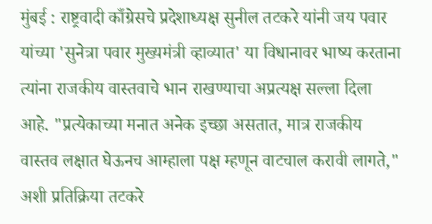मुंबई : राष्ट्रवादी काँग्रेसचे प्रदेशाध्यक्ष सुनील तटकरे यांनी जय पवार यांच्या 'सुनेत्रा पवार मुख्यमंत्री व्हाव्यात' या विधानावर भाष्य करताना त्यांना राजकीय वास्तवाचे भान राखण्याचा अप्रत्यक्ष सल्ला दिला आहे. "प्रत्येकाच्या मनात अनेक इच्छा असतात, मात्र राजकीय वास्तव लक्षात घेऊनच आम्हाला पक्ष म्हणून वाटचाल करावी लागते," अशी प्रतिक्रिया तटकरे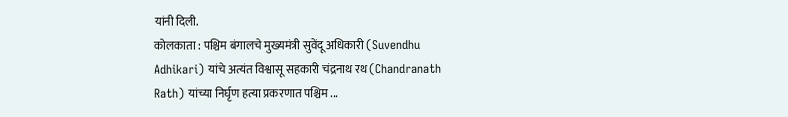यांनी दिली.
कोलकाता : पश्चिम बंगालचे मुख्यमंत्री सुवेंदू अधिकारी (Suvendhu Adhikari) यांचे अत्यंत विश्वासू सहकारी चंद्रनाथ रथ (Chandranath Rath) यांच्या निर्घृण हत्या प्रकरणात पश्चिम ...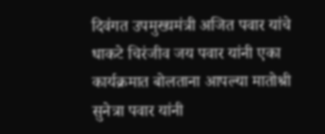दिवंगत उपमुख्यमंत्री अजित पवार यांचे धाकटे चिरंजीव जय पवार यांनी एका कार्यक्रमात बोलताना आपल्या मातोश्री सुनेत्रा पवार यांनी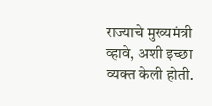राज्याचे मुख्यमंत्री व्हावे, अशी इच्छा व्यक्त केली होती.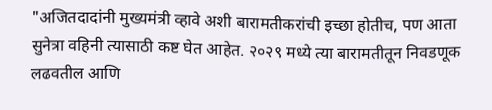"अजितदादांनी मुख्यमंत्री व्हावे अशी बारामतीकरांची इच्छा होतीच, पण आता सुनेत्रा वहिनी त्यासाठी कष्ट घेत आहेत. २०२९ मध्ये त्या बारामतीतून निवडणूक लढवतील आणि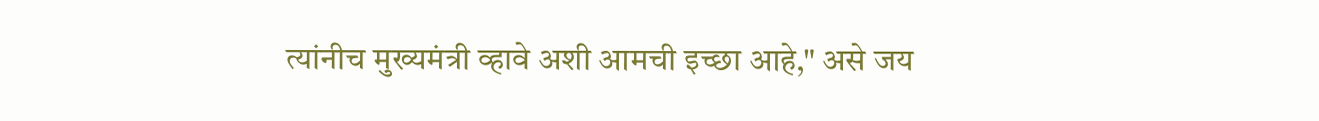त्यांनीच मुख्यमंत्री व्हावे अशी आमची इच्छा आहे," असे जय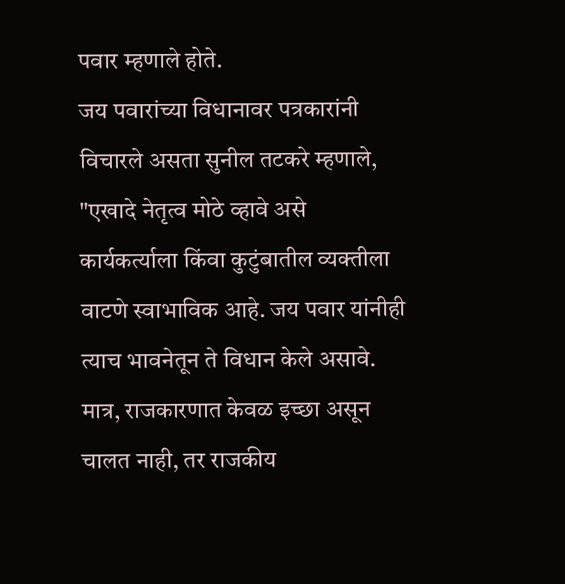पवार म्हणाले होते.
जय पवारांच्या विधानावर पत्रकारांनी विचारले असता सुनील तटकरे म्हणाले, "एखादे नेतृत्व मोठे व्हावे असे कार्यकर्त्याला किंवा कुटुंबातील व्यक्तीला वाटणे स्वाभाविक आहे. जय पवार यांनीही त्याच भावनेतून ते विधान केले असावे. मात्र, राजकारणात केवळ इच्छा असून चालत नाही, तर राजकीय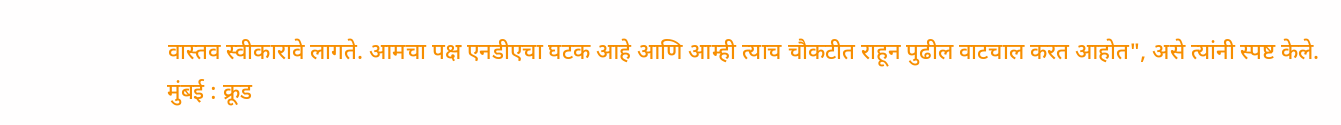वास्तव स्वीकारावे लागते. आमचा पक्ष एनडीएचा घटक आहे आणि आम्ही त्याच चौकटीत राहून पुढील वाटचाल करत आहोत", असे त्यांनी स्पष्ट केले.
मुंबई : क्रूड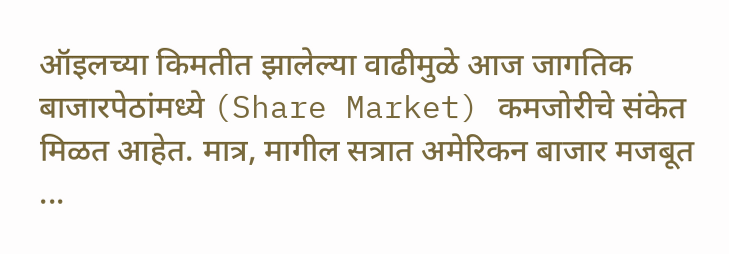ऑइलच्या किमतीत झालेल्या वाढीमुळे आज जागतिक बाजारपेठांमध्ये (Share Market) कमजोरीचे संकेत मिळत आहेत. मात्र, मागील सत्रात अमेरिकन बाजार मजबूत ...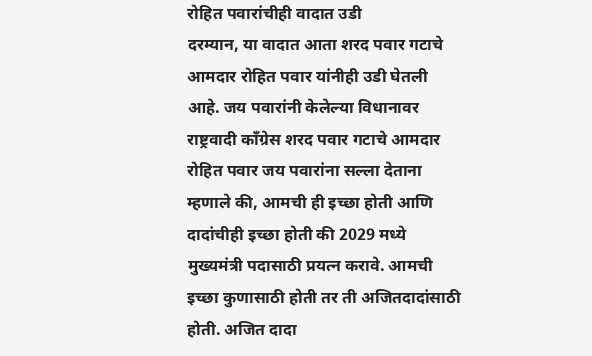रोहित पवारांचीही वादात उडी
दरम्यान, या वादात आता शरद पवार गटाचे आमदार रोहित पवार यांनीही उडी घेतली आहे. जय पवारांनी केलेल्या विधानावर राष्ट्रवादी काँग्रेस शरद पवार गटाचे आमदार रोहित पवार जय पवारांना सल्ला देताना म्हणाले की, आमची ही इच्छा होती आणि दादांचीही इच्छा होती की 2029 मध्ये मुख्यमंत्री पदासाठी प्रयत्न करावे. आमची इच्छा कुणासाठी होती तर ती अजितदादांसाठी होती. अजित दादा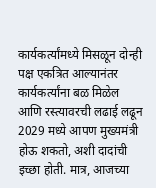कार्यकर्त्यांमध्ये मिसळून दोन्ही पक्ष एकत्रित आल्यानंतर कार्यकर्त्यांना बळ मिळेल आणि रस्त्यावरची लढाई लढून 2029 मध्ये आपण मुख्यमंत्री होऊ शकतो, अशी दादांची इच्छा होती. मात्र, आजच्या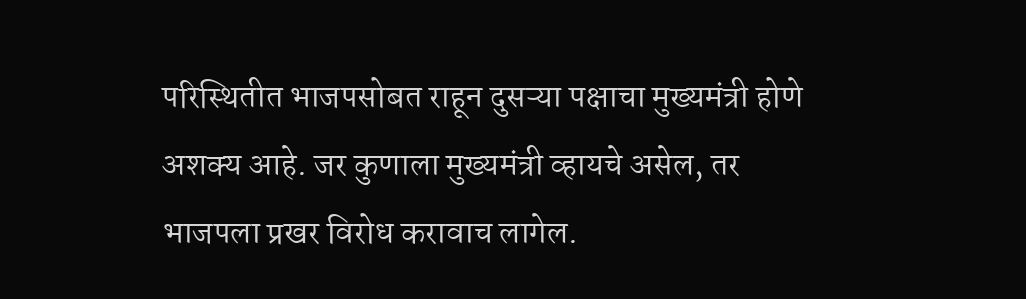परिस्थितीत भाजपसोबत राहून दुसऱ्या पक्षाचा मुख्यमंत्री होणे अशक्य आहे. जर कुणाला मुख्यमंत्री व्हायचे असेल, तर भाजपला प्रखर विरोध करावाच लागेल.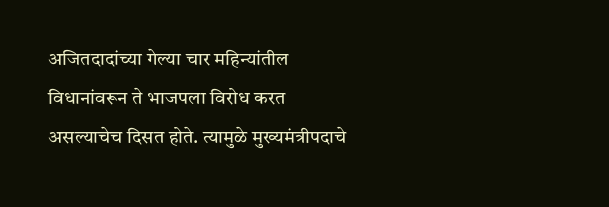अजितदादांच्या गेल्या चार महिन्यांतील विधानांवरून ते भाजपला विरोध करत असल्याचेच दिसत होते. त्यामुळे मुख्यमंत्रीपदाचे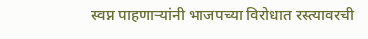स्वप्न पाहणाऱ्यांनी भाजपच्या विरोधात रस्त्यावरची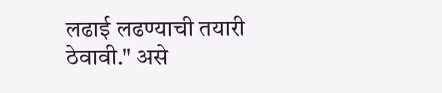लढाई लढण्याची तयारी ठेवावी." असे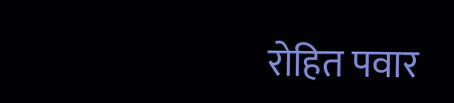रोहित पवार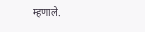म्हणाले.